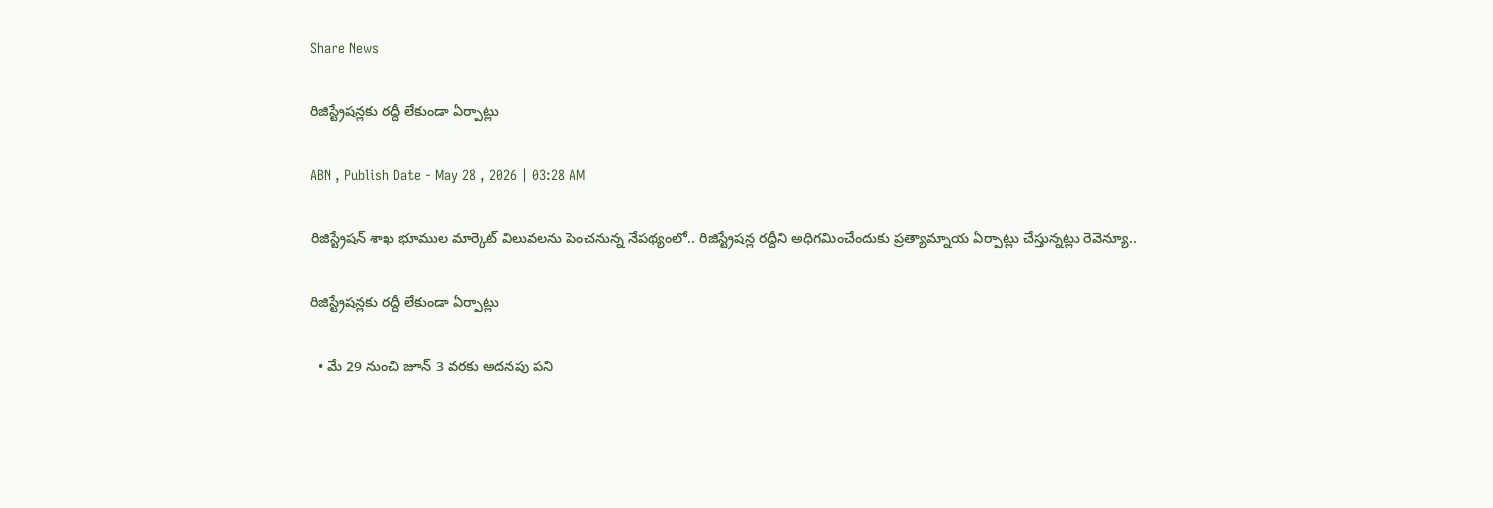Share News

రిజిస్ట్రేషన్లకు రద్దీ లేకుండా ఏర్పాట్లు

ABN , Publish Date - May 28 , 2026 | 03:28 AM

రిజిస్ట్రేషన్‌ శాఖ భూముల మార్కెట్‌ విలువలను పెంచనున్న నేపథ్యంలో.. రిజిస్ట్రేషన్ల రద్దీని అధిగమించేందుకు ప్రత్యామ్నాయ ఏర్పాట్లు చేస్తున్నట్లు రెవెన్యూ..

రిజిస్ట్రేషన్లకు రద్దీ లేకుండా ఏర్పాట్లు

  • మే 29 నుంచి జూన్‌ 3 వరకు అదనపు పని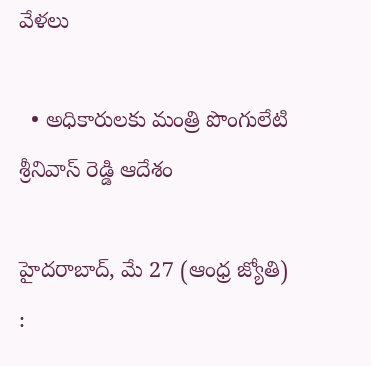వేళలు

  • అధికారులకు మంత్రి పొంగులేటి శ్రీనివాస్‌ రెడ్డి ఆదేశం

హైదరాబాద్‌, మే 27 (ఆంధ్ర జ్యోతి) :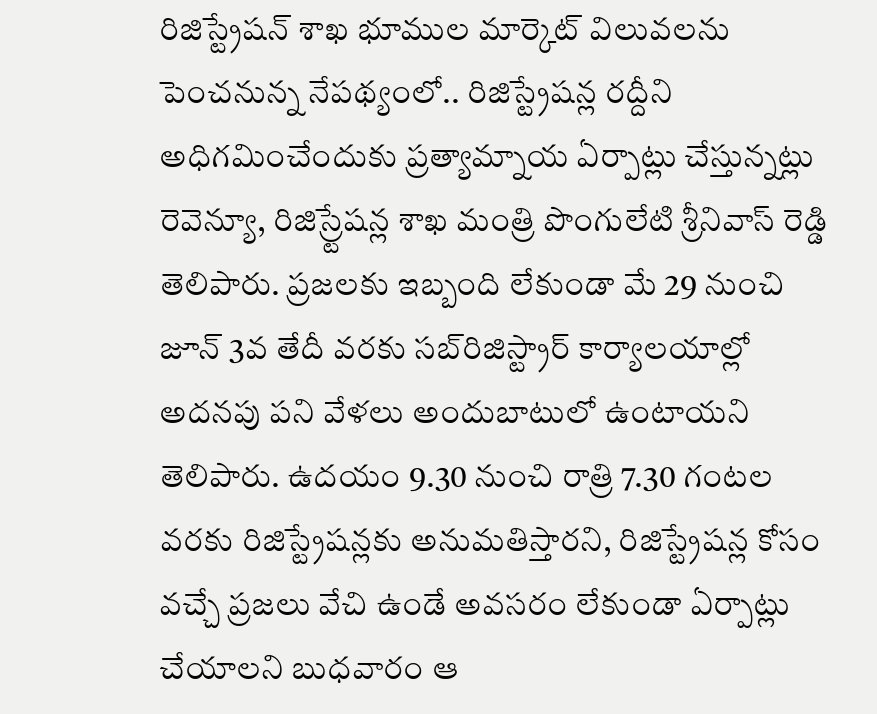రిజిస్ట్రేషన్‌ శాఖ భూముల మార్కెట్‌ విలువలను పెంచనున్న నేపథ్యంలో.. రిజిస్ట్రేషన్ల రద్దీని అధిగమించేందుకు ప్రత్యామ్నాయ ఏర్పాట్లు చేస్తున్నట్లు రెవెన్యూ, రిజిస్ర్టేషన్ల శాఖ మంత్రి పొంగులేటి శ్రీనివాస్‌ రెడ్డి తెలిపారు. ప్రజలకు ఇబ్బంది లేకుండా మే 29 నుంచి జూన్‌ 3వ తేదీ వరకు సబ్‌రిజిస్ట్రార్‌ కార్యాలయాల్లో అదనపు పని వేళలు అందుబాటులో ఉంటాయని తెలిపారు. ఉదయం 9.30 నుంచి రాత్రి 7.30 గంటల వరకు రిజిస్ట్రేషన్లకు అనుమతిస్తారని, రిజిస్ట్రేషన్ల కోసం వచ్చే ప్రజలు వేచి ఉండే అవసరం లేకుండా ఏర్పాట్లు చేయాలని బుధవారం ఆ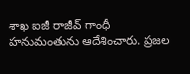శాఖ ఐజీ రాజీవ్‌ గాంధీ హనుమంతును ఆదేశించారు. ప్రజల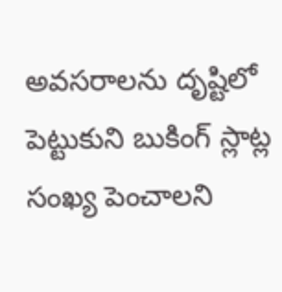అవసరాలను దృష్టిలో పెట్టుకుని బుకింగ్‌ స్లాట్ల సంఖ్య పెంచాలని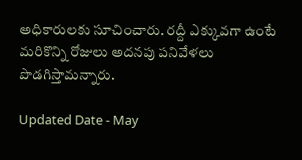అధికారులకు సూచించారు. రద్దీ ఎక్కువగా ఉంటే మరికొన్ని రోజులు అదనపు పనివేళలు పొడగిస్తామన్నారు.

Updated Date - May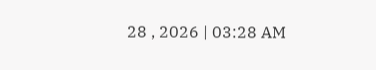28 , 2026 | 03:28 AM